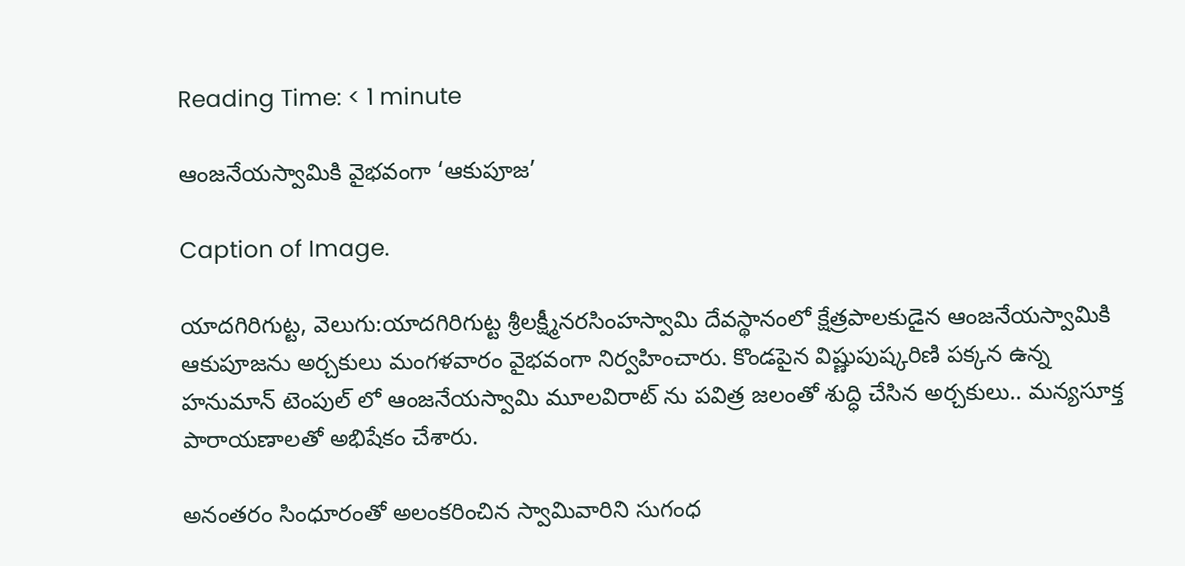Reading Time: < 1 minute

ఆంజనేయస్వామికి వైభవంగా ‘ఆకుపూజ’

Caption of Image.

యాదగిరిగుట్ట, వెలుగు:యాదగిరిగుట్ట శ్రీలక్ష్మీనరసింహస్వామి దేవస్థానంలో క్షేత్రపాలకుడైన ఆంజనేయస్వామికి ఆకుపూజను అర్చకులు మంగళవారం వైభవంగా నిర్వహించారు. కొండపైన విష్ణుపుష్కరిణి పక్కన ఉన్న హనుమాన్ టెంపుల్ లో ఆంజనేయస్వామి మూలవిరాట్ ను పవిత్ర జలంతో శుద్ధి చేసిన అర్చకులు.. మన్యసూక్త పారాయణాలతో అభిషేకం చేశారు.

అనంతరం సింధూరంతో అలంకరించిన స్వామివారిని సుగంధ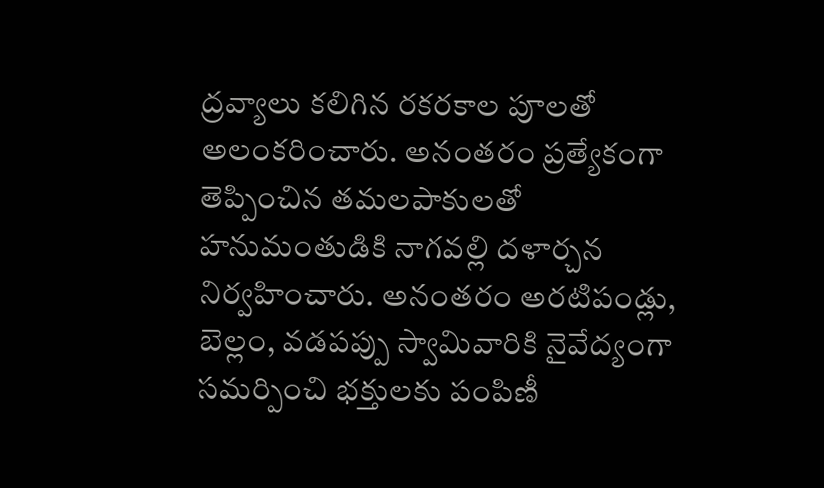ద్రవ్యాలు కలిగిన రకరకాల పూలతో    అలంకరించారు. అనంతరం ప్రత్యేకంగా తెప్పించిన తమలపాకులతో హనుమంతుడికి నాగవల్లి దళార్చన నిర్వహించారు. అనంతరం అరటిపండ్లు, బెల్లం, వడపప్పు స్వామివారికి నైవేద్యంగా సమర్పించి భక్తులకు పంపిణీ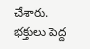చేశారు. భక్తులు పెద్ద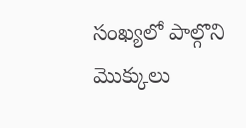సంఖ్యలో పాల్గొని మొక్కులు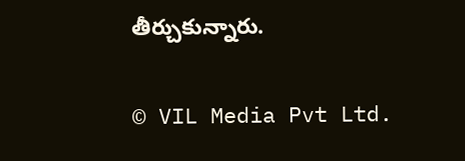తీర్చుకున్నారు.

© VIL Media Pvt Ltd.